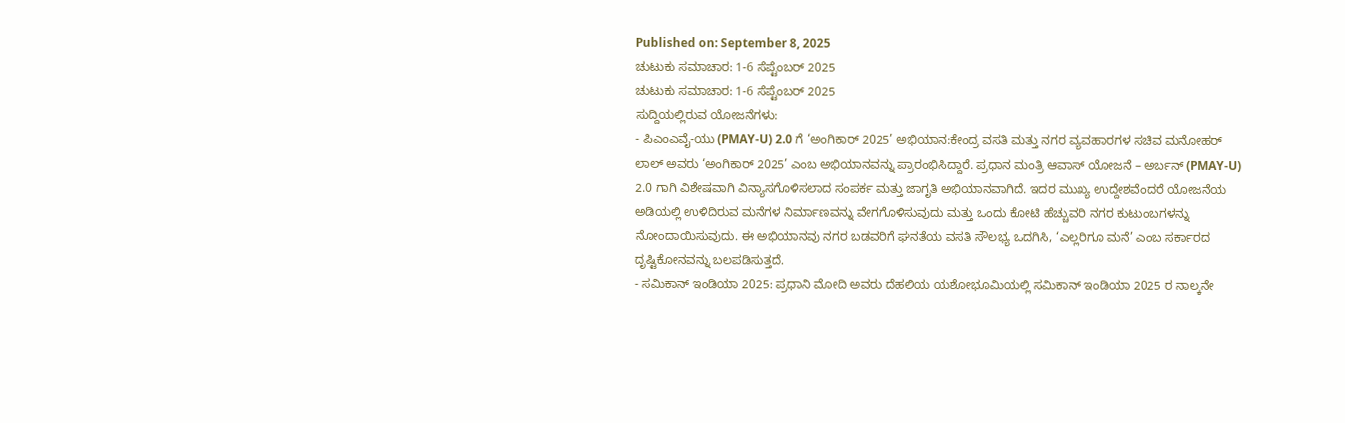Published on: September 8, 2025
ಚುಟುಕು ಸಮಾಚಾರ: 1-6 ಸೆಪ್ಟೆಂಬರ್ 2025
ಚುಟುಕು ಸಮಾಚಾರ: 1-6 ಸೆಪ್ಟೆಂಬರ್ 2025
ಸುದ್ದಿಯಲ್ಲಿರುವ ಯೋಜನೆಗಳು:
- ಪಿಎಂಎವೈ-ಯು (PMAY-U) 2.0 ಗೆ ‘ಅಂಗಿಕಾರ್ 2025’ ಅಭಿಯಾನ:ಕೇಂದ್ರ ವಸತಿ ಮತ್ತು ನಗರ ವ್ಯವಹಾರಗಳ ಸಚಿವ ಮನೋಹರ್ ಲಾಲ್ ಅವರು ‘ಅಂಗಿಕಾರ್ 2025’ ಎಂಬ ಅಭಿಯಾನವನ್ನು ಪ್ರಾರಂಭಿಸಿದ್ದಾರೆ. ಪ್ರಧಾನ ಮಂತ್ರಿ ಆವಾಸ್ ಯೋಜನೆ – ಅರ್ಬನ್ (PMAY-U) 2.0 ಗಾಗಿ ವಿಶೇಷವಾಗಿ ವಿನ್ಯಾಸಗೊಳಿಸಲಾದ ಸಂಪರ್ಕ ಮತ್ತು ಜಾಗೃತಿ ಅಭಿಯಾನವಾಗಿದೆ. ಇದರ ಮುಖ್ಯ ಉದ್ದೇಶವೆಂದರೆ ಯೋಜನೆಯ ಅಡಿಯಲ್ಲಿ ಉಳಿದಿರುವ ಮನೆಗಳ ನಿರ್ಮಾಣವನ್ನು ವೇಗಗೊಳಿಸುವುದು ಮತ್ತು ಒಂದು ಕೋಟಿ ಹೆಚ್ಚುವರಿ ನಗರ ಕುಟುಂಬಗಳನ್ನು ನೋಂದಾಯಿಸುವುದು. ಈ ಅಭಿಯಾನವು ನಗರ ಬಡವರಿಗೆ ಘನತೆಯ ವಸತಿ ಸೌಲಭ್ಯ ಒದಗಿಸಿ, ‘ಎಲ್ಲರಿಗೂ ಮನೆ’ ಎಂಬ ಸರ್ಕಾರದ ದೃಷ್ಟಿಕೋನವನ್ನು ಬಲಪಡಿಸುತ್ತದೆ.
- ಸಮಿಕಾನ್ ಇಂಡಿಯಾ 2025: ಪ್ರಧಾನಿ ಮೋದಿ ಅವರು ದೆಹಲಿಯ ಯಶೋಭೂಮಿಯಲ್ಲಿ ಸಮಿಕಾನ್ ಇಂಡಿಯಾ 2025 ರ ನಾಲ್ಕನೇ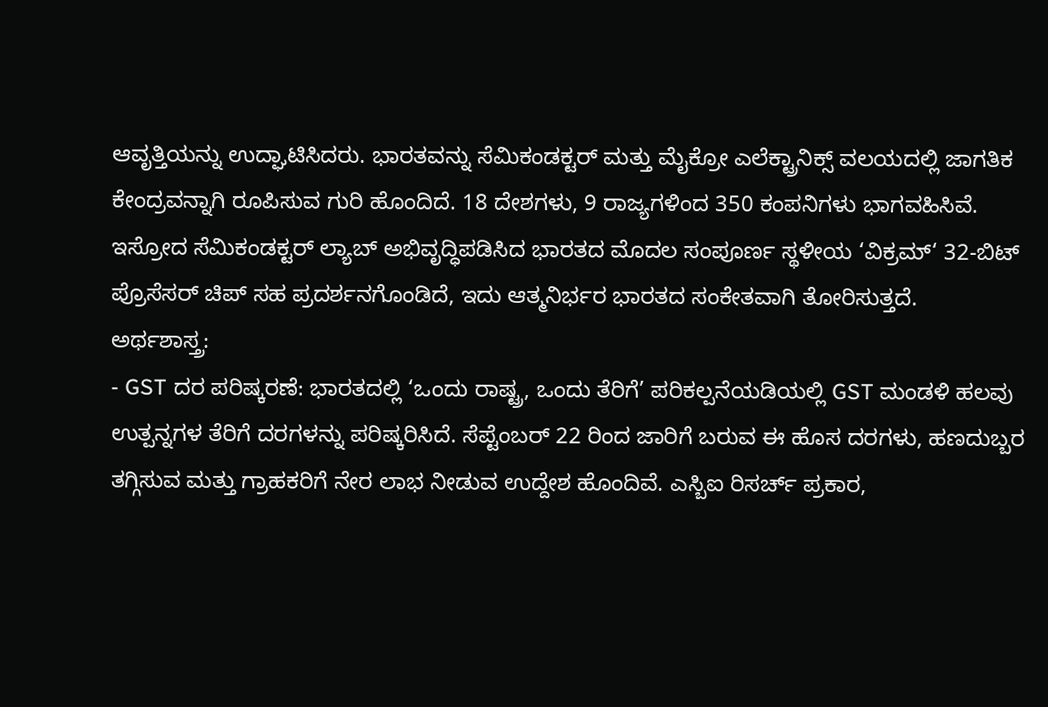ಆವೃತ್ತಿಯನ್ನು ಉದ್ಘಾಟಿಸಿದರು. ಭಾರತವನ್ನು ಸೆಮಿಕಂಡಕ್ಟರ್ ಮತ್ತು ಮೈಕ್ರೋ ಎಲೆಕ್ಟ್ರಾನಿಕ್ಸ್ ವಲಯದಲ್ಲಿ ಜಾಗತಿಕ ಕೇಂದ್ರವನ್ನಾಗಿ ರೂಪಿಸುವ ಗುರಿ ಹೊಂದಿದೆ. 18 ದೇಶಗಳು, 9 ರಾಜ್ಯಗಳಿಂದ 350 ಕಂಪನಿಗಳು ಭಾಗವಹಿಸಿವೆ. ಇಸ್ರೋದ ಸೆಮಿಕಂಡಕ್ಟರ್ ಲ್ಯಾಬ್ ಅಭಿವೃದ್ಧಿಪಡಿಸಿದ ಭಾರತದ ಮೊದಲ ಸಂಪೂರ್ಣ ಸ್ಥಳೀಯ ‘ವಿಕ್ರಮ್‘ 32-ಬಿಟ್ ಪ್ರೊಸೆಸರ್ ಚಿಪ್ ಸಹ ಪ್ರದರ್ಶನಗೊಂಡಿದೆ, ಇದು ಆತ್ಮನಿರ್ಭರ ಭಾರತದ ಸಂಕೇತವಾಗಿ ತೋರಿಸುತ್ತದೆ.
ಅರ್ಥಶಾಸ್ತ್ರ:
- GST ದರ ಪರಿಷ್ಕರಣೆ: ಭಾರತದಲ್ಲಿ ‘ಒಂದು ರಾಷ್ಟ್ರ, ಒಂದು ತೆರಿಗೆ’ ಪರಿಕಲ್ಪನೆಯಡಿಯಲ್ಲಿ GST ಮಂಡಳಿ ಹಲವು ಉತ್ಪನ್ನಗಳ ತೆರಿಗೆ ದರಗಳನ್ನು ಪರಿಷ್ಕರಿಸಿದೆ. ಸೆಪ್ಟೆಂಬರ್ 22 ರಿಂದ ಜಾರಿಗೆ ಬರುವ ಈ ಹೊಸ ದರಗಳು, ಹಣದುಬ್ಬರ ತಗ್ಗಿಸುವ ಮತ್ತು ಗ್ರಾಹಕರಿಗೆ ನೇರ ಲಾಭ ನೀಡುವ ಉದ್ದೇಶ ಹೊಂದಿವೆ. ಎಸ್ಬಿಐ ರಿಸರ್ಚ್ ಪ್ರಕಾರ,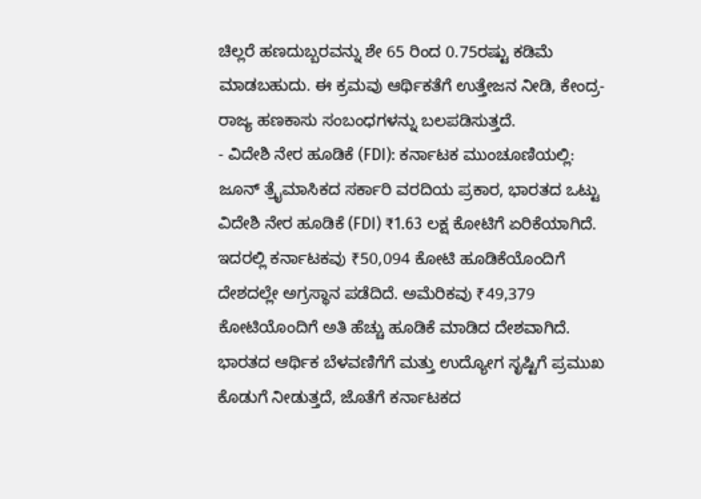ಚಿಲ್ಲರೆ ಹಣದುಬ್ಬರವನ್ನು ಶೇ 65 ರಿಂದ 0.75ರಷ್ಟು ಕಡಿಮೆ ಮಾಡಬಹುದು. ಈ ಕ್ರಮವು ಆರ್ಥಿಕತೆಗೆ ಉತ್ತೇಜನ ನೀಡಿ, ಕೇಂದ್ರ-ರಾಜ್ಯ ಹಣಕಾಸು ಸಂಬಂಧಗಳನ್ನು ಬಲಪಡಿಸುತ್ತದೆ.
- ವಿದೇಶಿ ನೇರ ಹೂಡಿಕೆ (FDI): ಕರ್ನಾಟಕ ಮುಂಚೂಣಿಯಲ್ಲಿ: ಜೂನ್ ತ್ರೈಮಾಸಿಕದ ಸರ್ಕಾರಿ ವರದಿಯ ಪ್ರಕಾರ, ಭಾರತದ ಒಟ್ಟು ವಿದೇಶಿ ನೇರ ಹೂಡಿಕೆ (FDI) ₹1.63 ಲಕ್ಷ ಕೋಟಿಗೆ ಏರಿಕೆಯಾಗಿದೆ. ಇದರಲ್ಲಿ ಕರ್ನಾಟಕವು ₹50,094 ಕೋಟಿ ಹೂಡಿಕೆಯೊಂದಿಗೆ ದೇಶದಲ್ಲೇ ಅಗ್ರಸ್ಥಾನ ಪಡೆದಿದೆ. ಅಮೆರಿಕವು ₹49,379 ಕೋಟಿಯೊಂದಿಗೆ ಅತಿ ಹೆಚ್ಚು ಹೂಡಿಕೆ ಮಾಡಿದ ದೇಶವಾಗಿದೆ. ಭಾರತದ ಆರ್ಥಿಕ ಬೆಳವಣಿಗೆಗೆ ಮತ್ತು ಉದ್ಯೋಗ ಸೃಷ್ಟಿಗೆ ಪ್ರಮುಖ ಕೊಡುಗೆ ನೀಡುತ್ತದೆ, ಜೊತೆಗೆ ಕರ್ನಾಟಕದ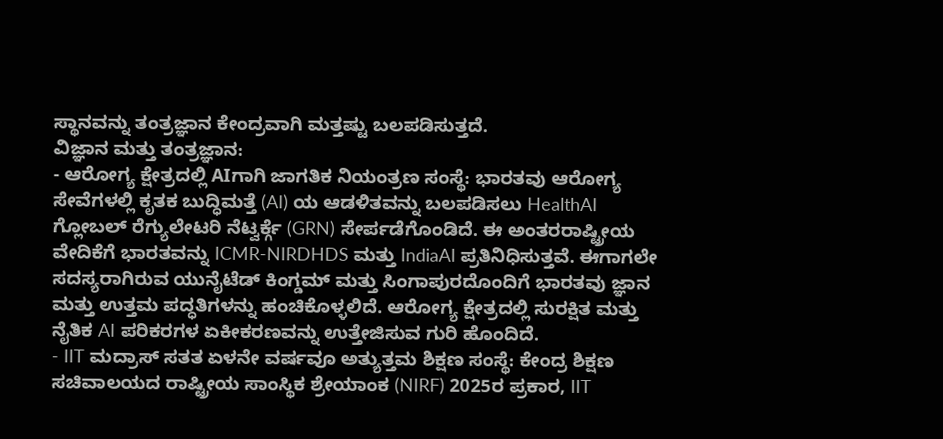ಸ್ಥಾನವನ್ನು ತಂತ್ರಜ್ಞಾನ ಕೇಂದ್ರವಾಗಿ ಮತ್ತಷ್ಟು ಬಲಪಡಿಸುತ್ತದೆ.
ವಿಜ್ಞಾನ ಮತ್ತು ತಂತ್ರಜ್ಞಾನ:
- ಆರೋಗ್ಯ ಕ್ಷೇತ್ರದಲ್ಲಿ AIಗಾಗಿ ಜಾಗತಿಕ ನಿಯಂತ್ರಣ ಸಂಸ್ಥೆ: ಭಾರತವು ಆರೋಗ್ಯ ಸೇವೆಗಳಲ್ಲಿ ಕೃತಕ ಬುದ್ಧಿಮತ್ತೆ (AI) ಯ ಆಡಳಿತವನ್ನು ಬಲಪಡಿಸಲು HealthAI ಗ್ಲೋಬಲ್ ರೆಗ್ಯುಲೇಟರಿ ನೆಟ್ವರ್ಕ್ಗೆ (GRN) ಸೇರ್ಪಡೆಗೊಂಡಿದೆ. ಈ ಅಂತರರಾಷ್ಟ್ರೀಯ ವೇದಿಕೆಗೆ ಭಾರತವನ್ನು ICMR-NIRDHDS ಮತ್ತು IndiaAI ಪ್ರತಿನಿಧಿಸುತ್ತವೆ. ಈಗಾಗಲೇ ಸದಸ್ಯರಾಗಿರುವ ಯುನೈಟೆಡ್ ಕಿಂಗ್ಡಮ್ ಮತ್ತು ಸಿಂಗಾಪುರದೊಂದಿಗೆ ಭಾರತವು ಜ್ಞಾನ ಮತ್ತು ಉತ್ತಮ ಪದ್ಧತಿಗಳನ್ನು ಹಂಚಿಕೊಳ್ಳಲಿದೆ. ಆರೋಗ್ಯ ಕ್ಷೇತ್ರದಲ್ಲಿ ಸುರಕ್ಷಿತ ಮತ್ತು ನೈತಿಕ AI ಪರಿಕರಗಳ ಏಕೀಕರಣವನ್ನು ಉತ್ತೇಜಿಸುವ ಗುರಿ ಹೊಂದಿದೆ.
- IIT ಮದ್ರಾಸ್ ಸತತ ಏಳನೇ ವರ್ಷವೂ ಅತ್ಯುತ್ತಮ ಶಿಕ್ಷಣ ಸಂಸ್ಥೆ: ಕೇಂದ್ರ ಶಿಕ್ಷಣ ಸಚಿವಾಲಯದ ರಾಷ್ಟ್ರೀಯ ಸಾಂಸ್ಥಿಕ ಶ್ರೇಯಾಂಕ (NIRF) 2025ರ ಪ್ರಕಾರ, IIT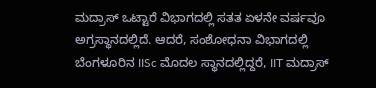ಮದ್ರಾಸ್ ಒಟ್ಟಾರೆ ವಿಭಾಗದಲ್ಲಿ ಸತತ ಏಳನೇ ವರ್ಷವೂ ಅಗ್ರಸ್ಥಾನದಲ್ಲಿದೆ. ಆದರೆ, ಸಂಶೋಧನಾ ವಿಭಾಗದಲ್ಲಿ ಬೆಂಗಳೂರಿನ IISc ಮೊದಲ ಸ್ಥಾನದಲ್ಲಿದ್ದರೆ, IIT ಮದ್ರಾಸ್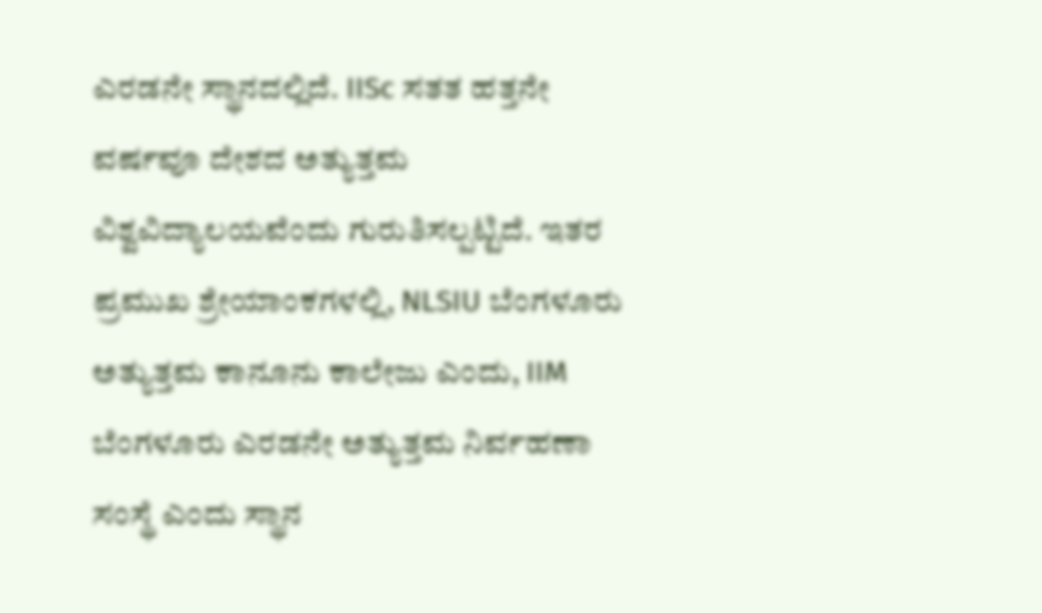ಎರಡನೇ ಸ್ಥಾನದಲ್ಲಿದೆ. IISc ಸತತ ಹತ್ತನೇ ವರ್ಷವೂ ದೇಶದ ಅತ್ಯುತ್ತಮ ವಿಶ್ವವಿದ್ಯಾಲಯವೆಂದು ಗುರುತಿಸಲ್ಪಟ್ಟಿದೆ. ಇತರ ಪ್ರಮುಖ ಶ್ರೇಯಾಂಕಗಳಲ್ಲಿ, NLSIU ಬೆಂಗಳೂರು ಅತ್ಯುತ್ತಮ ಕಾನೂನು ಕಾಲೇಜು ಎಂದು, IIM ಬೆಂಗಳೂರು ಎರಡನೇ ಅತ್ಯುತ್ತಮ ನಿರ್ವಹಣಾ ಸಂಸ್ಥೆ ಎಂದು ಸ್ಥಾನ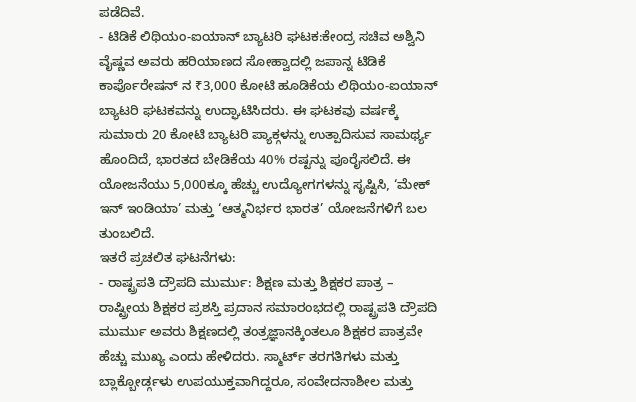ಪಡೆದಿವೆ.
- ಟಿಡಿಕೆ ಲಿಥಿಯಂ-ಐಯಾನ್ ಬ್ಯಾಟರಿ ಘಟಕ:ಕೇಂದ್ರ ಸಚಿವ ಅಶ್ವಿನಿ ವೈಷ್ಣವ ಅವರು ಹರಿಯಾಣದ ಸೋಹ್ವಾದಲ್ಲಿ ಜಪಾನ್ನ ಟಿಡಿಕೆ ಕಾರ್ಪೊರೇಷನ್ ನ ₹3,000 ಕೋಟಿ ಹೂಡಿಕೆಯ ಲಿಥಿಯಂ-ಐಯಾನ್ ಬ್ಯಾಟರಿ ಘಟಕವನ್ನು ಉದ್ಘಾಟಿಸಿದರು. ಈ ಘಟಕವು ವರ್ಷಕ್ಕೆ ಸುಮಾರು 20 ಕೋಟಿ ಬ್ಯಾಟರಿ ಪ್ಯಾಕ್ಗಳನ್ನು ಉತ್ಪಾದಿಸುವ ಸಾಮರ್ಥ್ಯ ಹೊಂದಿದೆ, ಭಾರತದ ಬೇಡಿಕೆಯ 40% ರಷ್ಟನ್ನು ಪೂರೈಸಲಿದೆ. ಈ ಯೋಜನೆಯು 5,000ಕ್ಕೂ ಹೆಚ್ಚು ಉದ್ಯೋಗಗಳನ್ನು ಸೃಷ್ಟಿಸಿ, ‘ಮೇಕ್ ಇನ್ ಇಂಡಿಯಾ’ ಮತ್ತು ‘ಆತ್ಮನಿರ್ಭರ ಭಾರತ’ ಯೋಜನೆಗಳಿಗೆ ಬಲ ತುಂಬಲಿದೆ.
ಇತರೆ ಪ್ರಚಲಿತ ಘಟನೆಗಳು:
- ರಾಷ್ಟ್ರಪತಿ ದ್ರೌಪದಿ ಮುರ್ಮು: ಶಿಕ್ಷಣ ಮತ್ತು ಶಿಕ್ಷಕರ ಪಾತ್ರ – ರಾಷ್ಟ್ರೀಯ ಶಿಕ್ಷಕರ ಪ್ರಶಸ್ತಿ ಪ್ರದಾನ ಸಮಾರಂಭದಲ್ಲಿ ರಾಷ್ಟ್ರಪತಿ ದ್ರೌಪದಿ ಮುರ್ಮು ಅವರು ಶಿಕ್ಷಣದಲ್ಲಿ ತಂತ್ರಜ್ಞಾನಕ್ಕಿಂತಲೂ ಶಿಕ್ಷಕರ ಪಾತ್ರವೇ ಹೆಚ್ಚು ಮುಖ್ಯ ಎಂದು ಹೇಳಿದರು. ಸ್ಮಾರ್ಟ್ ತರಗತಿಗಳು ಮತ್ತು ಬ್ಲಾಕ್ಬೋರ್ಡ್ಗಳು ಉಪಯುಕ್ತವಾಗಿದ್ದರೂ, ಸಂವೇದನಾಶೀಲ ಮತ್ತು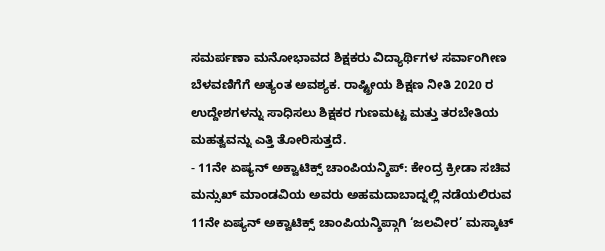ಸಮರ್ಪಣಾ ಮನೋಭಾವದ ಶಿಕ್ಷಕರು ವಿದ್ಯಾರ್ಥಿಗಳ ಸರ್ವಾಂಗೀಣ ಬೆಳವಣಿಗೆಗೆ ಅತ್ಯಂತ ಅವಶ್ಯಕ. ರಾಷ್ಟ್ರೀಯ ಶಿಕ್ಷಣ ನೀತಿ 2020 ರ ಉದ್ದೇಶಗಳನ್ನು ಸಾಧಿಸಲು ಶಿಕ್ಷಕರ ಗುಣಮಟ್ಟ ಮತ್ತು ತರಬೇತಿಯ ಮಹತ್ವವನ್ನು ಎತ್ತಿ ತೋರಿಸುತ್ತದೆ.
- 11ನೇ ಏಷ್ಯನ್ ಅಕ್ವಾಟಿಕ್ಸ್ ಚಾಂಪಿಯನ್ಶಿಪ್: ಕೇಂದ್ರ ಕ್ರೀಡಾ ಸಚಿವ ಮನ್ಸುಖ್ ಮಾಂಡವಿಯ ಅವರು ಅಹಮದಾಬಾದ್ನಲ್ಲಿ ನಡೆಯಲಿರುವ 11ನೇ ಏಷ್ಯನ್ ಅಕ್ವಾಟಿಕ್ಸ್ ಚಾಂಪಿಯನ್ಶಿಪ್ಗಾಗಿ ‘ಜಲವೀರ’ ಮಸ್ಕಾಟ್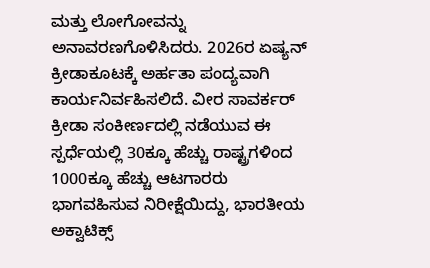ಮತ್ತು ಲೋಗೋವನ್ನು ಅನಾವರಣಗೊಳಿಸಿದರು. 2026ರ ಏಷ್ಯನ್ ಕ್ರೀಡಾಕೂಟಕ್ಕೆ ಅರ್ಹತಾ ಪಂದ್ಯವಾಗಿ ಕಾರ್ಯನಿರ್ವಹಿಸಲಿದೆ. ವೀರ ಸಾವರ್ಕರ್ ಕ್ರೀಡಾ ಸಂಕೀರ್ಣದಲ್ಲಿ ನಡೆಯುವ ಈ ಸ್ಪರ್ಧೆಯಲ್ಲಿ 30ಕ್ಕೂ ಹೆಚ್ಚು ರಾಷ್ಟ್ರಗಳಿಂದ 1000ಕ್ಕೂ ಹೆಚ್ಚು ಆಟಗಾರರು ಭಾಗವಹಿಸುವ ನಿರೀಕ್ಷೆಯಿದ್ದು, ಭಾರತೀಯ ಅಕ್ವಾಟಿಕ್ಸ್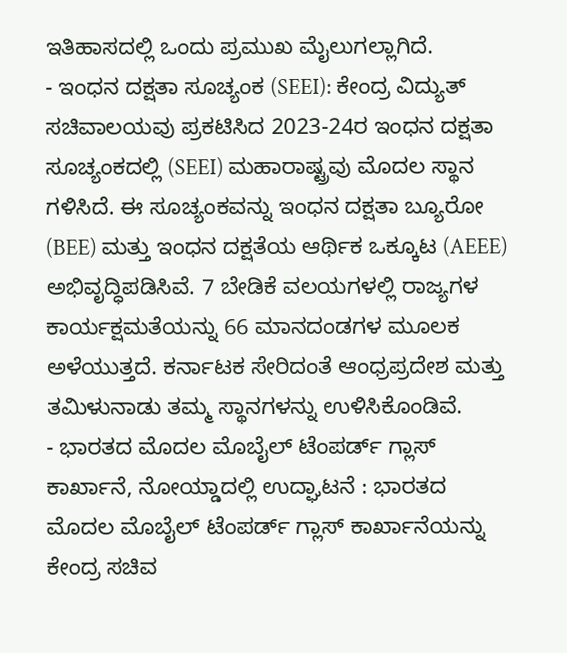ಇತಿಹಾಸದಲ್ಲಿ ಒಂದು ಪ್ರಮುಖ ಮೈಲುಗಲ್ಲಾಗಿದೆ.
- ಇಂಧನ ದಕ್ಷತಾ ಸೂಚ್ಯಂಕ (SEEI): ಕೇಂದ್ರ ವಿದ್ಯುತ್ ಸಚಿವಾಲಯವು ಪ್ರಕಟಿಸಿದ 2023-24ರ ಇಂಧನ ದಕ್ಷತಾ ಸೂಚ್ಯಂಕದಲ್ಲಿ (SEEI) ಮಹಾರಾಷ್ಟ್ರವು ಮೊದಲ ಸ್ಥಾನ ಗಳಿಸಿದೆ. ಈ ಸೂಚ್ಯಂಕವನ್ನು ಇಂಧನ ದಕ್ಷತಾ ಬ್ಯೂರೋ (BEE) ಮತ್ತು ಇಂಧನ ದಕ್ಷತೆಯ ಆರ್ಥಿಕ ಒಕ್ಕೂಟ (AEEE) ಅಭಿವೃದ್ಧಿಪಡಿಸಿವೆ. 7 ಬೇಡಿಕೆ ವಲಯಗಳಲ್ಲಿ ರಾಜ್ಯಗಳ ಕಾರ್ಯಕ್ಷಮತೆಯನ್ನು 66 ಮಾನದಂಡಗಳ ಮೂಲಕ ಅಳೆಯುತ್ತದೆ. ಕರ್ನಾಟಕ ಸೇರಿದಂತೆ ಆಂಧ್ರಪ್ರದೇಶ ಮತ್ತು ತಮಿಳುನಾಡು ತಮ್ಮ ಸ್ಥಾನಗಳನ್ನು ಉಳಿಸಿಕೊಂಡಿವೆ.
- ಭಾರತದ ಮೊದಲ ಮೊಬೈಲ್ ಟೆಂಪರ್ಡ್ ಗ್ಲಾಸ್ ಕಾರ್ಖಾನೆ, ನೋಯ್ಡಾದಲ್ಲಿ ಉದ್ಘಾಟನೆ : ಭಾರತದ ಮೊದಲ ಮೊಬೈಲ್ ಟೆಂಪರ್ಡ್ ಗ್ಲಾಸ್ ಕಾರ್ಖಾನೆಯನ್ನು ಕೇಂದ್ರ ಸಚಿವ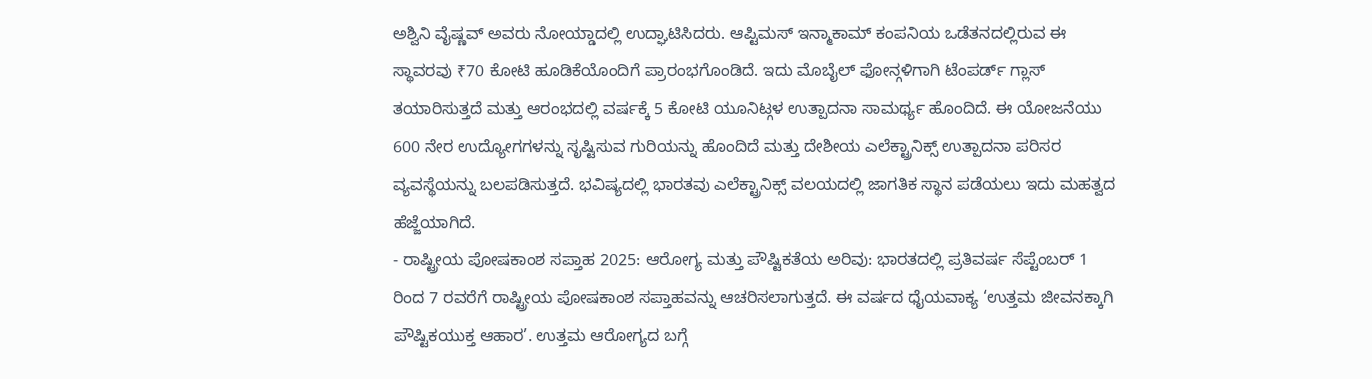ಅಶ್ವಿನಿ ವೈಷ್ಣವ್ ಅವರು ನೋಯ್ಡಾದಲ್ಲಿ ಉದ್ಘಾಟಿಸಿದರು. ಆಪ್ಟಿಮಸ್ ಇನ್ಮಾಕಾಮ್ ಕಂಪನಿಯ ಒಡೆತನದಲ್ಲಿರುವ ಈ ಸ್ಥಾವರವು ₹70 ಕೋಟಿ ಹೂಡಿಕೆಯೊಂದಿಗೆ ಪ್ರಾರಂಭಗೊಂಡಿದೆ. ಇದು ಮೊಬೈಲ್ ಫೋನ್ಗಳಿಗಾಗಿ ಟೆಂಪರ್ಡ್ ಗ್ಲಾಸ್ ತಯಾರಿಸುತ್ತದೆ ಮತ್ತು ಆರಂಭದಲ್ಲಿ ವರ್ಷಕ್ಕೆ 5 ಕೋಟಿ ಯೂನಿಟ್ಗಳ ಉತ್ಪಾದನಾ ಸಾಮರ್ಥ್ಯ ಹೊಂದಿದೆ. ಈ ಯೋಜನೆಯು 600 ನೇರ ಉದ್ಯೋಗಗಳನ್ನು ಸೃಷ್ಟಿಸುವ ಗುರಿಯನ್ನು ಹೊಂದಿದೆ ಮತ್ತು ದೇಶೀಯ ಎಲೆಕ್ಟ್ರಾನಿಕ್ಸ್ ಉತ್ಪಾದನಾ ಪರಿಸರ ವ್ಯವಸ್ಥೆಯನ್ನು ಬಲಪಡಿಸುತ್ತದೆ. ಭವಿಷ್ಯದಲ್ಲಿ ಭಾರತವು ಎಲೆಕ್ಟ್ರಾನಿಕ್ಸ್ ವಲಯದಲ್ಲಿ ಜಾಗತಿಕ ಸ್ಥಾನ ಪಡೆಯಲು ಇದು ಮಹತ್ವದ ಹೆಜ್ಜೆಯಾಗಿದೆ.
- ರಾಷ್ಟ್ರೀಯ ಪೋಷಕಾಂಶ ಸಪ್ತಾಹ 2025: ಆರೋಗ್ಯ ಮತ್ತು ಪೌಷ್ಟಿಕತೆಯ ಅರಿವು: ಭಾರತದಲ್ಲಿ ಪ್ರತಿವರ್ಷ ಸೆಪ್ಟೆಂಬರ್ 1 ರಿಂದ 7 ರವರೆಗೆ ರಾಷ್ಟ್ರೀಯ ಪೋಷಕಾಂಶ ಸಪ್ತಾಹವನ್ನು ಆಚರಿಸಲಾಗುತ್ತದೆ. ಈ ವರ್ಷದ ಧೈಯವಾಕ್ಯ ‘ಉತ್ತಮ ಜೀವನಕ್ಕಾಗಿ ಪೌಷ್ಟಿಕಯುಕ್ತ ಆಹಾರ’. ಉತ್ತಮ ಆರೋಗ್ಯದ ಬಗ್ಗೆ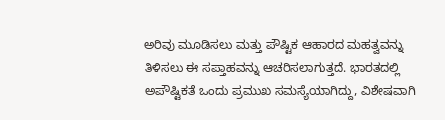ಅರಿವು ಮೂಡಿಸಲು ಮತ್ತು ಪೌಷ್ಟಿಕ ಆಹಾರದ ಮಹತ್ವವನ್ನು ತಿಳಿಸಲು ಈ ಸಪ್ತಾಹವನ್ನು ಆಚರಿಸಲಾಗುತ್ತದೆ. ಭಾರತದಲ್ಲಿ ಅಪೌಷ್ಟಿಕತೆ ಒಂದು ಪ್ರಮುಖ ಸಮಸ್ಯೆಯಾಗಿದ್ದು, ವಿಶೇಷವಾಗಿ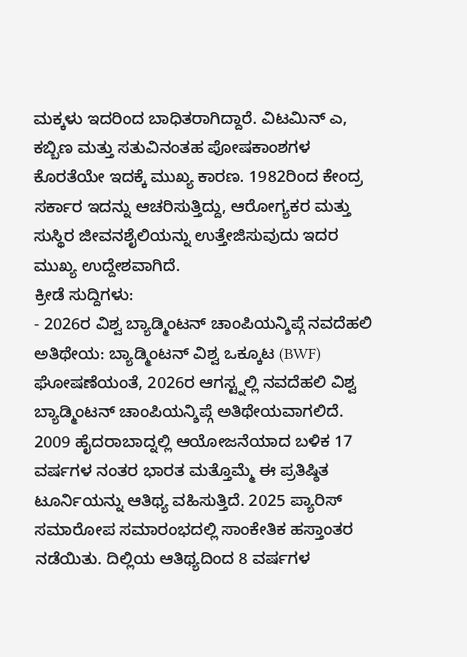ಮಕ್ಕಳು ಇದರಿಂದ ಬಾಧಿತರಾಗಿದ್ದಾರೆ. ವಿಟಮಿನ್ ಎ, ಕಬ್ಬಿಣ ಮತ್ತು ಸತುವಿನಂತಹ ಪೋಷಕಾಂಶಗಳ ಕೊರತೆಯೇ ಇದಕ್ಕೆ ಮುಖ್ಯ ಕಾರಣ. 1982ರಿಂದ ಕೇಂದ್ರ ಸರ್ಕಾರ ಇದನ್ನು ಆಚರಿಸುತ್ತಿದ್ದು, ಆರೋಗ್ಯಕರ ಮತ್ತು ಸುಸ್ಥಿರ ಜೀವನಶೈಲಿಯನ್ನು ಉತ್ತೇಜಿಸುವುದು ಇದರ ಮುಖ್ಯ ಉದ್ದೇಶವಾಗಿದೆ.
ಕ್ರೀಡೆ ಸುದ್ದಿಗಳು:
- 2026ರ ವಿಶ್ವ ಬ್ಯಾಡ್ಮಿಂಟನ್ ಚಾಂಪಿಯನ್ಶಿಪ್ಗೆ ನವದೆಹಲಿ ಅತಿಥೇಯ: ಬ್ಯಾಡ್ಮಿಂಟನ್ ವಿಶ್ವ ಒಕ್ಕೂಟ (BWF) ಘೋಷಣೆಯಂತೆ, 2026ರ ಆಗಸ್ಟ್ನಲ್ಲಿ ನವದೆಹಲಿ ವಿಶ್ವ ಬ್ಯಾಡ್ಮಿಂಟನ್ ಚಾಂಪಿಯನ್ಶಿಪ್ಗೆ ಅತಿಥೇಯವಾಗಲಿದೆ. 2009 ಹೈದರಾಬಾದ್ನಲ್ಲಿ ಆಯೋಜನೆಯಾದ ಬಳಿಕ 17 ವರ್ಷಗಳ ನಂತರ ಭಾರತ ಮತ್ತೊಮ್ಮೆ ಈ ಪ್ರತಿಷ್ಠಿತ ಟೂರ್ನಿಯನ್ನು ಆತಿಥ್ಯ ವಹಿಸುತ್ತಿದೆ. 2025 ಪ್ಯಾರಿಸ್ ಸಮಾರೋಪ ಸಮಾರಂಭದಲ್ಲಿ ಸಾಂಕೇತಿಕ ಹಸ್ತಾಂತರ ನಡೆಯಿತು. ದಿಲ್ಲಿಯ ಆತಿಥ್ಯದಿಂದ 8 ವರ್ಷಗಳ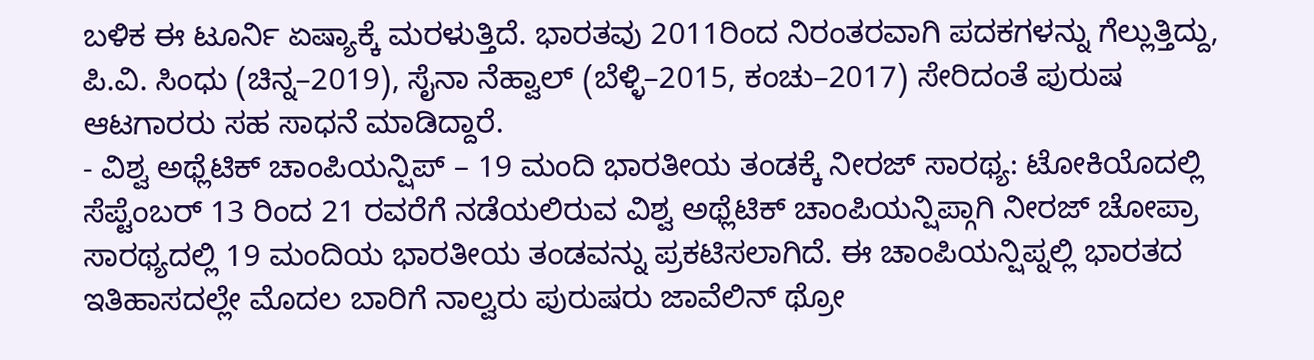ಬಳಿಕ ಈ ಟೂರ್ನಿ ಏಷ್ಯಾಕ್ಕೆ ಮರಳುತ್ತಿದೆ. ಭಾರತವು 2011ರಿಂದ ನಿರಂತರವಾಗಿ ಪದಕಗಳನ್ನು ಗೆಲ್ಲುತ್ತಿದ್ದು, ಪಿ.ವಿ. ಸಿಂಧು (ಚಿನ್ನ–2019), ಸೈನಾ ನೆಹ್ವಾಲ್ (ಬೆಳ್ಳಿ–2015, ಕಂಚು–2017) ಸೇರಿದಂತೆ ಪುರುಷ ಆಟಗಾರರು ಸಹ ಸಾಧನೆ ಮಾಡಿದ್ದಾರೆ.
- ವಿಶ್ವ ಅಥ್ಲೆಟಿಕ್ ಚಾಂಪಿಯನ್ಷಿಪ್ – 19 ಮಂದಿ ಭಾರತೀಯ ತಂಡಕ್ಕೆ ನೀರಜ್ ಸಾರಥ್ಯ: ಟೋಕಿಯೊದಲ್ಲಿ ಸೆಪ್ಟೆಂಬರ್ 13 ರಿಂದ 21 ರವರೆಗೆ ನಡೆಯಲಿರುವ ವಿಶ್ವ ಅಥ್ಲೆಟಿಕ್ ಚಾಂಪಿಯನ್ಷಿಪ್ಗಾಗಿ ನೀರಜ್ ಚೋಪ್ರಾ ಸಾರಥ್ಯದಲ್ಲಿ 19 ಮಂದಿಯ ಭಾರತೀಯ ತಂಡವನ್ನು ಪ್ರಕಟಿಸಲಾಗಿದೆ. ಈ ಚಾಂಪಿಯನ್ಷಿಪ್ನಲ್ಲಿ ಭಾರತದ ಇತಿಹಾಸದಲ್ಲೇ ಮೊದಲ ಬಾರಿಗೆ ನಾಲ್ವರು ಪುರುಷರು ಜಾವೆಲಿನ್ ಥ್ರೋ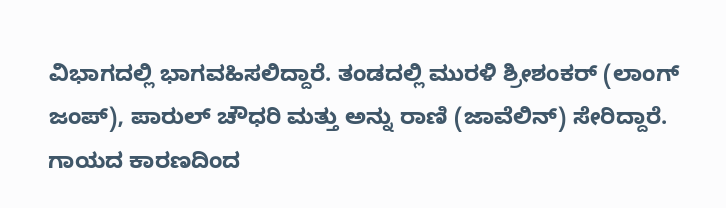ವಿಭಾಗದಲ್ಲಿ ಭಾಗವಹಿಸಲಿದ್ದಾರೆ. ತಂಡದಲ್ಲಿ ಮುರಳಿ ಶ್ರೀಶಂಕರ್ (ಲಾಂಗ್ ಜಂಪ್), ಪಾರುಲ್ ಚೌಧರಿ ಮತ್ತು ಅನ್ನು ರಾಣಿ (ಜಾವೆಲಿನ್) ಸೇರಿದ್ದಾರೆ. ಗಾಯದ ಕಾರಣದಿಂದ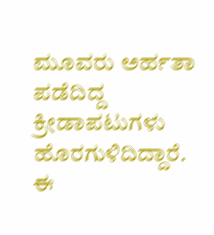ಮೂವರು ಅರ್ಹತಾ ಪಡೆದಿದ್ದ ಕ್ರೀಡಾಪಟುಗಳು ಹೊರಗುಳಿದಿದ್ದಾರೆ. ಈ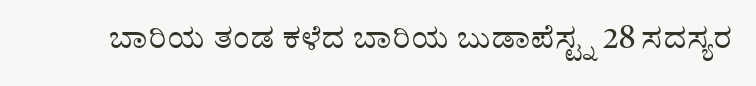ಬಾರಿಯ ತಂಡ ಕಳೆದ ಬಾರಿಯ ಬುಡಾಪೆಸ್ಟ್ನ 28 ಸದಸ್ಯರ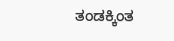ತಂಡಕ್ಕಿಂತ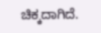ಚಿಕ್ಕದಾಗಿದೆ.